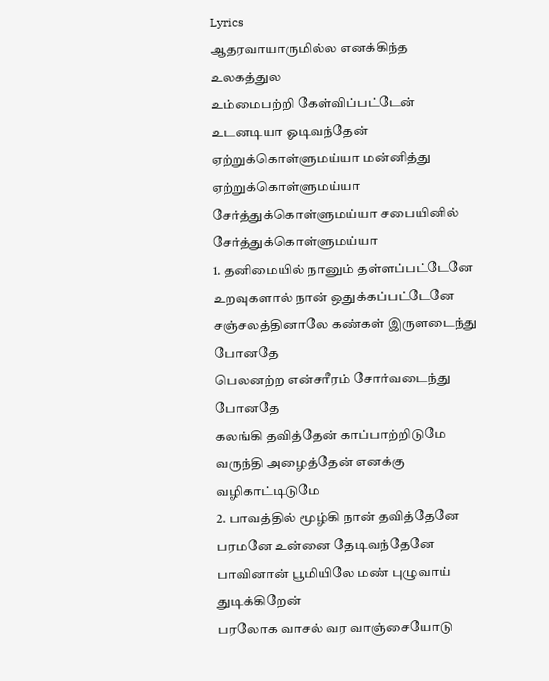Lyrics
ஆதரவாயாருமில்ல எனக்கிந்த உலகத்துல
உம்மைபற்றி கேள்விப்பட்டேன்
உடனடியா ஓடிவந்தேன்
ஏற்றுக்கொள்ளுமய்யா மன்னித்து
ஏற்றுக்கொள்ளுமய்யா
சேர்த்துக்கொள்ளுமய்யா சபையினில்
சேர்த்துக்கொள்ளுமய்யா
1. தனிமையில் நானும் தள்ளப்பட்டேனே
உறவுகளால் நான் ஒதுக்கப்பட்டேனே
சஞ்சலத்தினாலே கண்கள் இருளடைந்து போனதே
பெலனற்ற என்சரீரம் சோர்வடைந்து போனதே
கலங்கி தவித்தேன் காப்பாற்றிடுமே
வருந்தி அழைத்தேன் எனக்கு வழிகாட்டிடுமே
2. பாவத்தில் மூழ்கி நான் தவித்தேனே
பரமனே உன்னை தேடிவந்தேனே
பாவினான் பூமியிலே மண் புழுவாய் துடிக்கிறேன்
பரலோக வாசல் வர வாஞ்சையோடு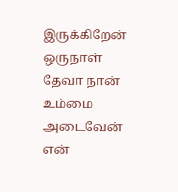இருக்கிறேன்
ஒருநாள் தேவா நான் உம்மை அடைவேன்
என்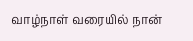வாழ்நாள் வரையில் நான்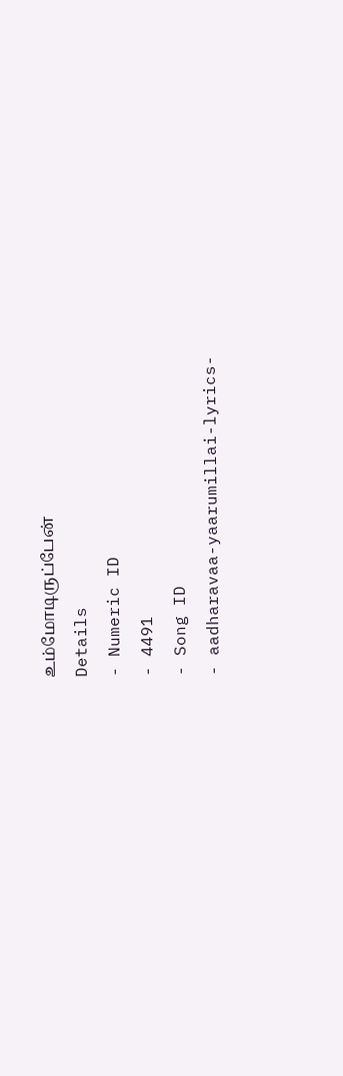உம்மோடிருப்பேன்
Details
- Numeric ID
- 4491
- Song ID
- aadharavaa-yaarumillai-lyrics-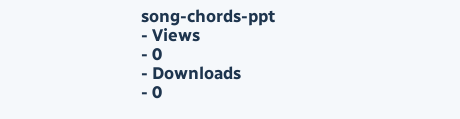song-chords-ppt
- Views
- 0
- Downloads
- 0